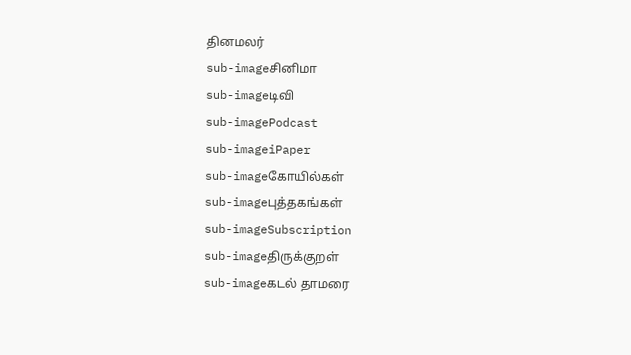தினமலர்
sub-imageசினிமா
sub-imageடிவி
sub-imagePodcast
sub-imageiPaper
sub-imageகோயில்கள்
sub-imageபுத்தகங்கள்
sub-imageSubscription
sub-imageதிருக்குறள்
sub-imageகடல் தாமரை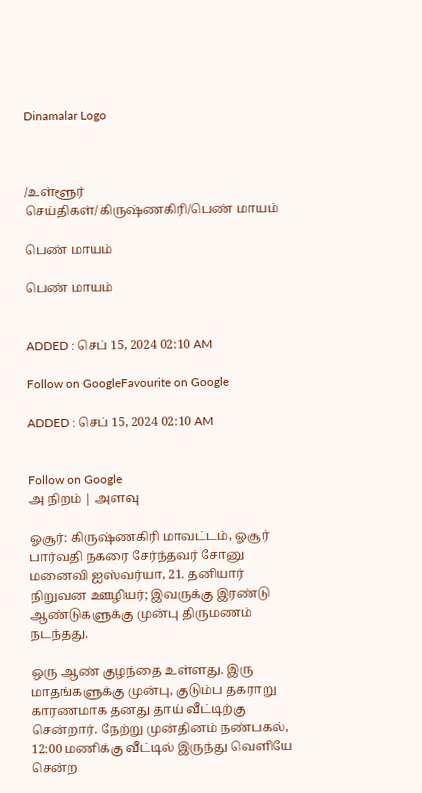Dinamalar Logo



/உள்ளூர் செய்திகள்/கிருஷ்ணகிரி/பெண் மாயம்

பெண் மாயம்

பெண் மாயம்


ADDED : செப் 15, 2024 02:10 AM

Follow on GoogleFavourite on Google

ADDED : செப் 15, 2024 02:10 AM


Follow on Google
அ நிறம் | அளவு

ஓசூர்: கிருஷ்ணகிரி மாவட்டம், ஓசூர் பார்வதி நகரை சேர்ந்தவர் சோனு மனைவி ஐஸ்வர்யா, 21. தனியார் நிறுவன ஊழியர்; இவருக்கு இரண்டு ஆண்டுகளுக்கு முன்பு திருமணம் நடந்தது.

ஒரு ஆண் குழந்தை உள்ளது. இரு மாதங்களுக்கு முன்பு, குடும்ப தகராறு காரணமாக தனது தாய் வீட்டிற்கு சென்றார். நேற்று முன்தினம் நண்பகல், 12:00 மணிக்கு வீட்டில் இருந்து வெளியே சென்ற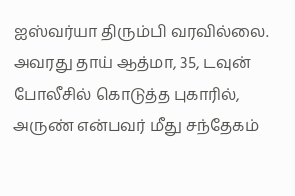ஐஸ்வர்யா திரும்பி வரவில்லை. அவரது தாய் ஆத்மா, 35, டவுன் போலீசில் கொடுத்த புகாரில், அருண் என்பவர் மீது சந்தேகம்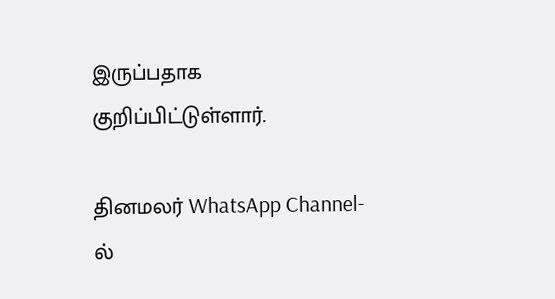இருப்பதாக குறிப்பிட்டுள்ளார்.

தினமலர் WhatsApp Channel-ல்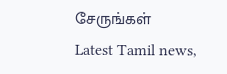சேருங்கள்
Latest Tamil news,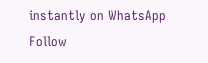instantly on WhatsApp
Follow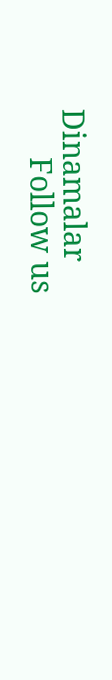Dinamalar
      Follow us